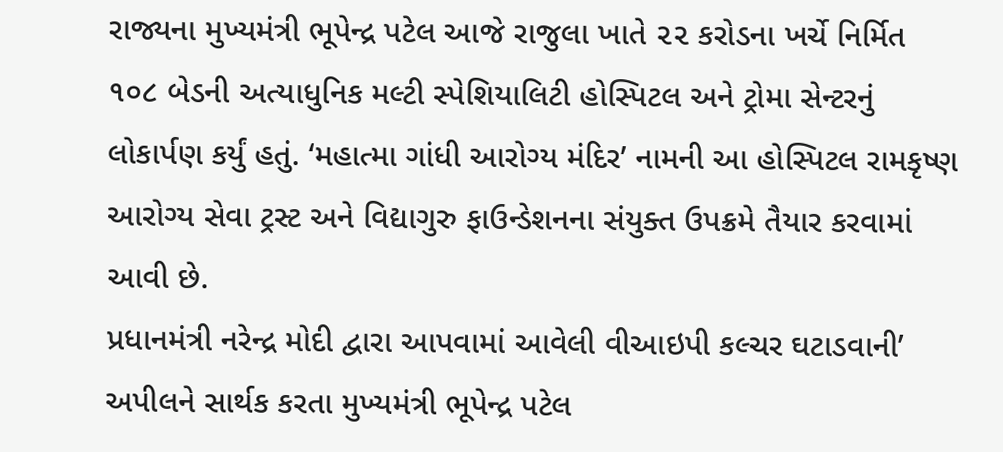રાજ્યના મુખ્યમંત્રી ભૂપેન્દ્ર પટેલ આજે રાજુલા ખાતે ૨૨ કરોડના ખર્ચે નિર્મિત ૧૦૮ બેડની અત્યાધુનિક મલ્ટી સ્પેશિયાલિટી હોસ્પિટલ અને ટ્રોમા સેન્ટરનું લોકાર્પણ કર્યું હતું. ‘મહાત્મા ગાંધી આરોગ્ય મંદિર’ નામની આ હોસ્પિટલ રામકૃષ્ણ આરોગ્ય સેવા ટ્રસ્ટ અને વિદ્યાગુરુ ફાઉન્ડેશનના સંયુક્ત ઉપક્રમે તૈયાર કરવામાં આવી છે.
પ્રધાનમંત્રી નરેન્દ્ર મોદી દ્વારા આપવામાં આવેલી વીઆઇપી કલ્ચર ઘટાડવાની’ અપીલને સાર્થક કરતા મુખ્યમંત્રી ભૂપેન્દ્ર પટેલ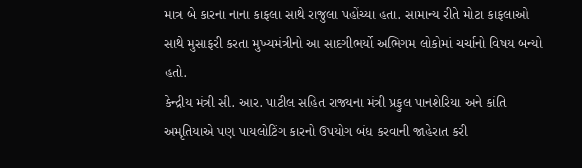માત્ર બે કારના નાના કાફલા સાથે રાજુલા પહોંચ્યા હતા. સામાન્ય રીતે મોટા કાફલાઓ સાથે મુસાફરી કરતા મુખ્યમંત્રીનો આ સાદગીભર્યો અભિગમ લોકોમાં ચર્ચાનો વિષય બન્યો હતો.
કેન્દ્રીય મંત્રી સી. આર. પાટીલ સહિત રાજ્યના મંત્રી પ્રફુલ પાનશેરિયા અને કાંતિ અમૃતિયાએ પણ પાયલોટિંગ કારનો ઉપયોગ બંધ કરવાની જાહેરાત કરી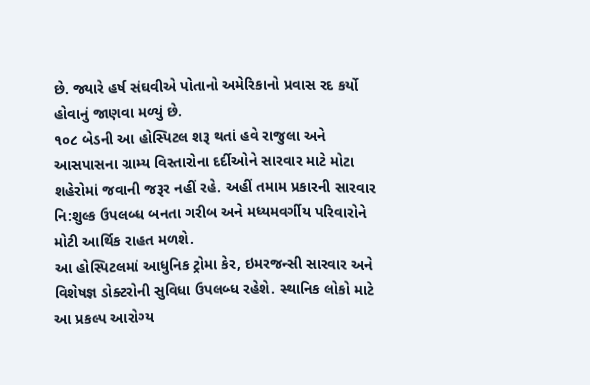છે. જ્યારે હર્ષ સંઘવીએ પોતાનો અમેરિકાનો પ્રવાસ રદ કર્યો હોવાનું જાણવા મળ્યું છે.
૧૦૮ બેડની આ હોસ્પિટલ શરૂ થતાં હવે રાજુલા અને આસપાસના ગ્રામ્ય વિસ્તારોના દર્દીઓને સારવાર માટે મોટા શહેરોમાં જવાની જરૂર નહીં રહે. અહીં તમામ પ્રકારની સારવાર નિ:શુલ્ક ઉપલબ્ધ બનતા ગરીબ અને મધ્યમવર્ગીય પરિવારોને મોટી આર્થિક રાહત મળશે.
આ હોસ્પિટલમાં આધુનિક ટ્રોમા કેર, ઇમરજન્સી સારવાર અને વિશેષજ્ઞ ડોક્ટરોની સુવિધા ઉપલબ્ધ રહેશે. સ્થાનિક લોકો માટે આ પ્રકલ્પ આરોગ્ય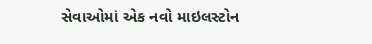સેવાઓમાં એક નવો માઇલસ્ટોન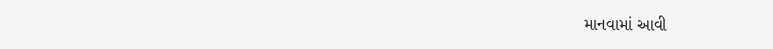માનવામાં આવી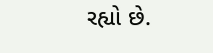રહ્યો છે.